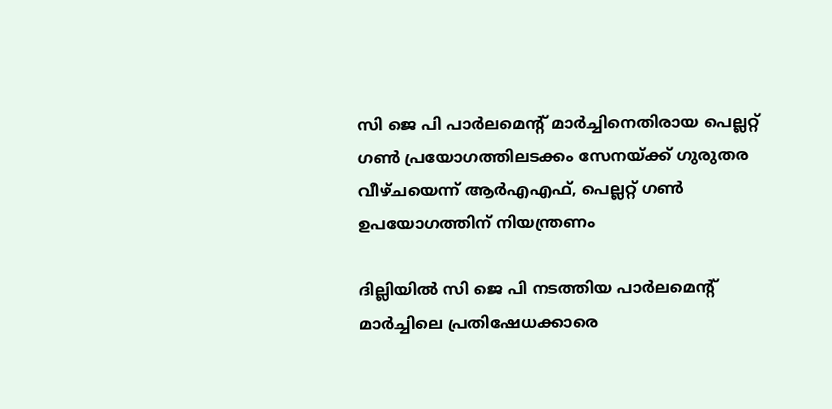സി ജെ പി പാർലമെന്റ് മാർച്ചിനെതിരായ പെല്ലറ്റ് ഗൺ പ്രയോഗത്തിലടക്കം സേനയ്ക്ക് ഗുരുതര വീഴ്ചയെന്ന് ആർഎഎഫ്, പെല്ലറ്റ് ഗൺ ഉപയോഗത്തിന് നിയന്ത്രണം

ദില്ലിയിൽ സി ജെ പി നടത്തിയ പാർലമെന്റ് മാർച്ചിലെ പ്രതിഷേധക്കാരെ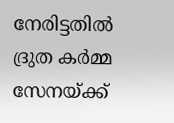നേരിട്ടതിൽ ദ്രുത കർമ്മ സേനയ്ക്ക്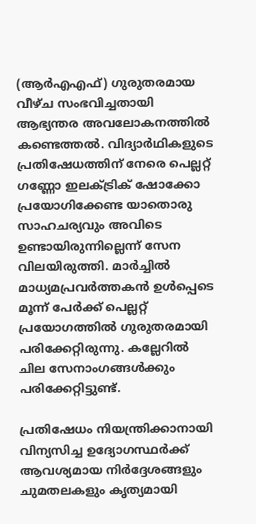(ആർഎഎഫ്) ഗുരുതരമായ വീഴ്ച സംഭവിച്ചതായി ആഭ്യന്തര അവലോകനത്തിൽ കണ്ടെത്തൽ. വിദ്യാർഥികളുടെ പ്രതിഷേധത്തിന് നേരെ പെല്ലറ്റ് ഗണ്ണോ ഇലക്ട്രിക് ഷോക്കോ പ്രയോഗിക്കേണ്ട യാതൊരു സാഹചര്യവും അവിടെ ഉണ്ടായിരുന്നില്ലെന്ന് സേന വിലയിരുത്തി. മാർച്ചിൽ മാധ്യമപ്രവർത്തകൻ ഉൾപ്പെടെ മൂന്ന് പേർക്ക് പെല്ലറ്റ് പ്രയോഗത്തിൽ ഗുരുതരമായി പരിക്കേറ്റിരുന്നു. കല്ലേറിൽ ചില സേനാംഗങ്ങൾക്കും പരിക്കേറ്റിട്ടുണ്ട്.

പ്രതിഷേധം നിയന്ത്രിക്കാനായി വിന്യസിച്ച ഉദ്യോഗസ്ഥർക്ക് ആവശ്യമായ നിർദ്ദേശങ്ങളും ചുമതലകളും കൃത്യമായി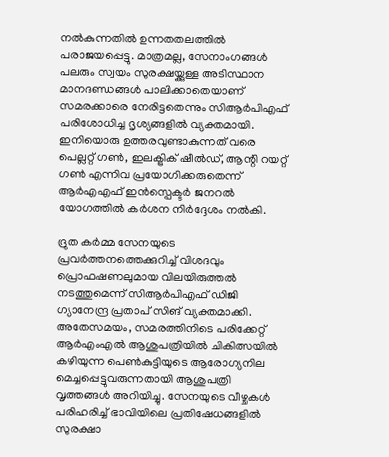നൽകുന്നതിൽ ഉന്നതതലത്തിൽ പരാജയപ്പെട്ടു. മാത്രമല്ല, സേനാംഗങ്ങൾ പലരും സ്വയം സുരക്ഷയ്ക്കുള്ള അടിസ്ഥാന മാനദണ്ഡങ്ങൾ പാലിക്കാതെയാണ് സമരക്കാരെ നേരിട്ടതെന്നും സിആർപിഎഫ് പരിശോധിച്ച ദൃശ്യങ്ങളിൽ വ്യക്തമായി. ഇനിയൊരു ഉത്തരവുണ്ടാകുന്നത് വരെ പെല്ലറ്റ് ഗൺ, ഇലക്ട്രിക് ഷീൽഡ്, ആന്റി റയറ്റ് ഗൺ എന്നിവ പ്രയോഗിക്കരുതെന്ന് ആർഎഎഫ് ഇൻസ്പെക്ടർ ജനറൽ യോഗത്തിൽ കർശന നിർദ്ദേശം നൽകി.

ദ്രുത കർമ്മ സേനയുടെ പ്രവർത്തനത്തെക്കുറിച്ച് വിശദവും പ്രൊഫഷണലുമായ വിലയിരുത്തൽ നടത്തുമെന്ന് സിആർപിഎഫ് ഡിജി ഗ്യാനേന്ദ്ര പ്രതാപ് സിങ് വ്യക്തമാക്കി. അതേസമയം, സമരത്തിനിടെ പരിക്കേറ്റ് ആർഎംഎൽ ആശുപത്രിയിൽ ചികിത്സയിൽ കഴിയുന്ന പെൺകുട്ടിയുടെ ആരോഗ്യനില മെച്ചപ്പെട്ടുവരുന്നതായി ആശുപത്രി വൃത്തങ്ങൾ അറിയിച്ചു. സേനയുടെ വീഴ്ചകൾ പരിഹരിച്ച് ഭാവിയിലെ പ്രതിഷേധങ്ങളിൽ സുരക്ഷാ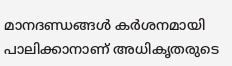മാനദണ്ഡങ്ങൾ കർശനമായി പാലിക്കാനാണ് അധികൃതരുടെ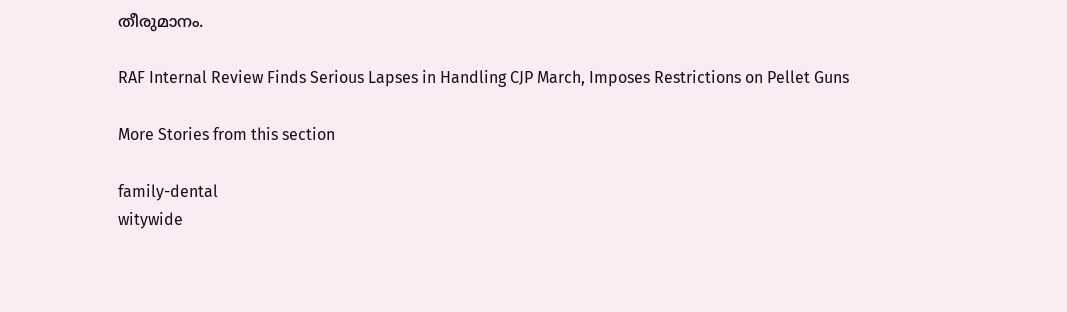തീരുമാനം.

RAF Internal Review Finds Serious Lapses in Handling CJP March, Imposes Restrictions on Pellet Guns

More Stories from this section

family-dental
witywide